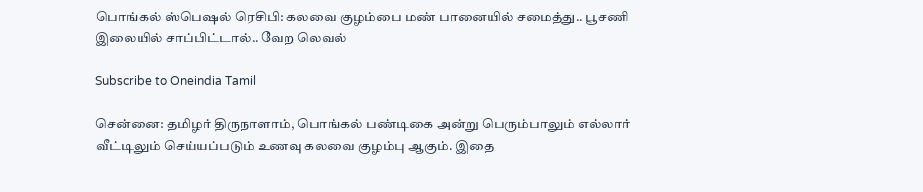பொங்கல் ஸ்பெஷல் ரெசிபி: கலவை குழம்பை மண் பானையில் சமைத்து.. பூசணி இலையில் சாப்பிட்டால்.. வேற லெவல்

Subscribe to Oneindia Tamil

சென்னை: தமிழர் திருநாளாம், பொங்கல் பண்டிகை அன்று பெரும்பாலும் எல்லார் வீட்டிலும் செய்யப்படும் உணவு கலவை குழம்பு ஆகும். இதை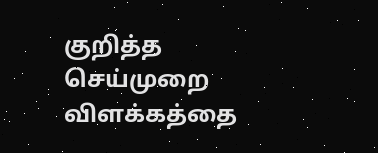குறித்த செய்முறை விளக்கத்தை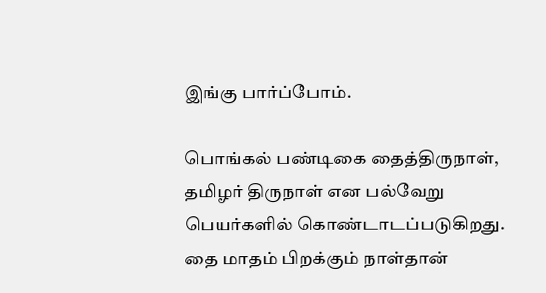இங்கு பார்ப்போம்.

பொங்கல் பண்டிகை தைத்திருநாள், தமிழர் திருநாள் என பல்வேறு பெயர்களில் கொண்டாடப்படுகிறது. தை மாதம் பிறக்கும் நாள்தான்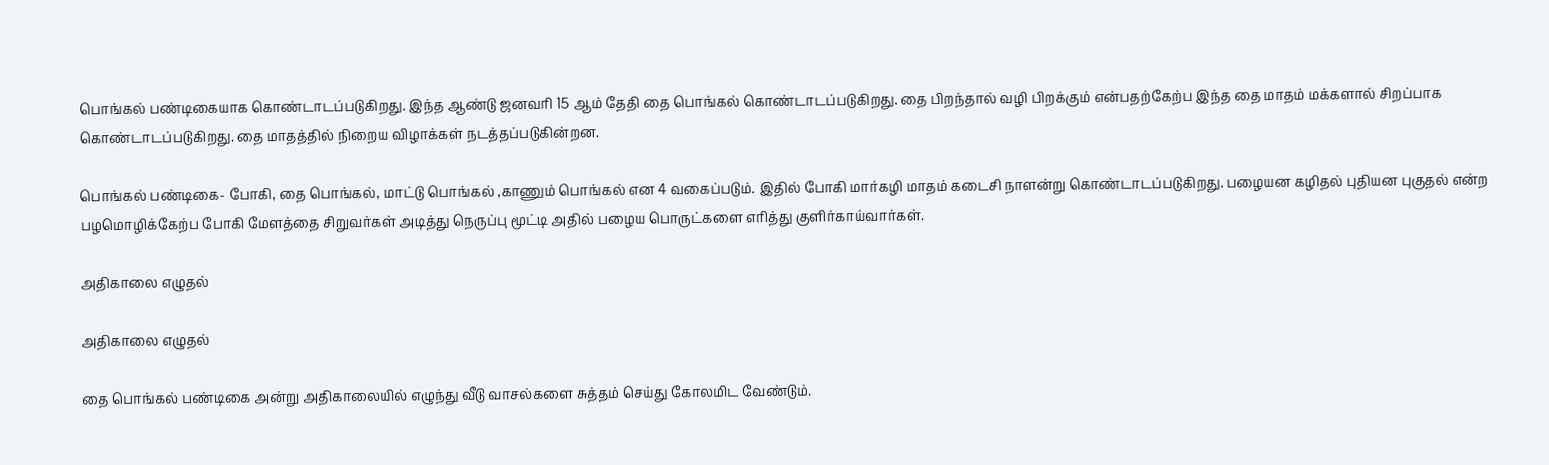பொங்கல் பண்டிகையாக கொண்டாடப்படுகிறது. இந்த ஆண்டு ஜனவரி 15 ஆம் தேதி தை பொங்கல் கொண்டாடப்படுகிறது. தை பிறந்தால் வழி பிறக்கும் என்பதற்கேற்ப இந்த தை மாதம் மக்களால் சிறப்பாக கொண்டாடப்படுகிறது. தை மாதத்தில் நிறைய விழாக்கள் நடத்தப்படுகின்றன.

பொங்கல் பண்டிகை- போகி, தை பொங்கல், மாட்டு பொங்கல் ,காணும் பொங்கல் என 4 வகைப்படும். இதில் போகி மார்கழி மாதம் கடைசி நாளன்று கொண்டாடப்படுகிறது. பழையன கழிதல் புதியன புகுதல் என்ற பழமொழிக்கேற்ப போகி மேளத்தை சிறுவர்கள் அடித்து நெருப்பு மூட்டி அதில் பழைய பொருட்களை எரித்து குளிர்காய்வார்கள்.

அதிகாலை எழுதல்

அதிகாலை எழுதல்

தை பொங்கல் பண்டிகை அன்று அதிகாலையில் எழுந்து வீடு வாசல்களை சுத்தம் செய்து கோலமிட வேண்டும்.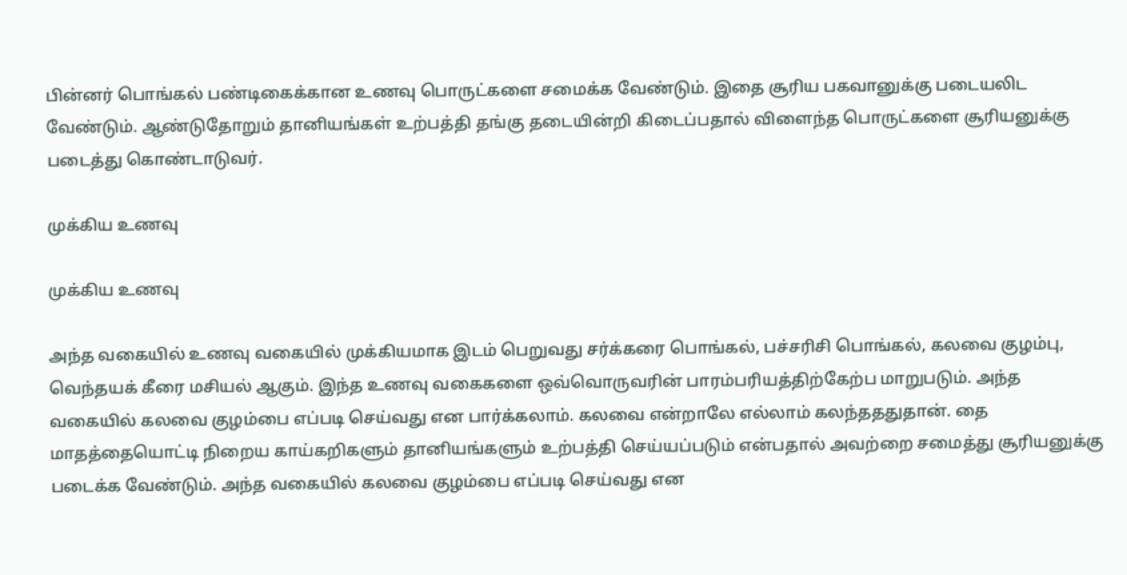பின்னர் பொங்கல் பண்டிகைக்கான உணவு பொருட்களை சமைக்க வேண்டும். இதை சூரிய பகவானுக்கு படையலிட வேண்டும். ஆண்டுதோறும் தானியங்கள் உற்பத்தி தங்கு தடையின்றி கிடைப்பதால் விளைந்த பொருட்களை சூரியனுக்கு படைத்து கொண்டாடுவர்.

முக்கிய உணவு

முக்கிய உணவு

அந்த வகையில் உணவு வகையில் முக்கியமாக இடம் பெறுவது சர்க்கரை பொங்கல், பச்சரிசி பொங்கல், கலவை குழம்பு, வெந்தயக் கீரை மசியல் ஆகும். இந்த உணவு வகைகளை ஒவ்வொருவரின் பாரம்பரியத்திற்கேற்ப மாறுபடும். அந்த வகையில் கலவை குழம்பை எப்படி செய்வது என பார்க்கலாம். கலவை என்றாலே எல்லாம் கலந்தததுதான். தை மாதத்தையொட்டி நிறைய காய்கறிகளும் தானியங்களும் உற்பத்தி செய்யப்படும் என்பதால் அவற்றை சமைத்து சூரியனுக்கு படைக்க வேண்டும். அந்த வகையில் கலவை குழம்பை எப்படி செய்வது என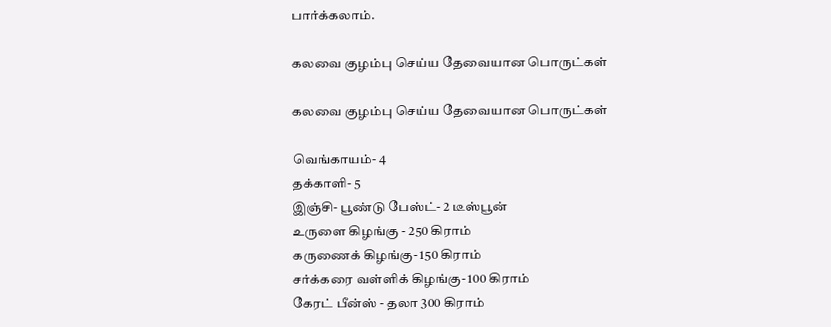பார்க்கலாம்.

கலவை குழம்பு செய்ய தேவையான பொருட்கள்

கலவை குழம்பு செய்ய தேவையான பொருட்கள்

வெங்காயம்- 4
தக்காளி- 5
இஞ்சி- பூண்டு பேஸ்ட்- 2 டீஸ்பூன்
உருளை கிழங்கு - 250 கிராம்
கருணைக் கிழங்கு- 150 கிராம்
சர்க்கரை வள்ளிக் கிழங்கு- 100 கிராம்
கேரட் பீன்ஸ் - தலா 300 கிராம்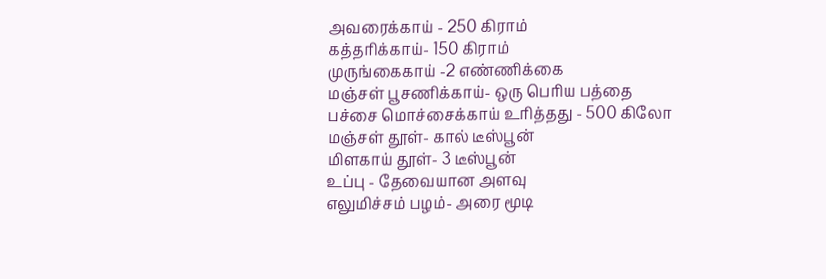அவரைக்காய் - 250 கிராம்
கத்தரிக்காய்- 150 கிராம்
முருங்கைகாய் -2 எண்ணிக்கை
மஞ்சள் பூசணிக்காய்- ஒரு பெரிய பத்தை
பச்சை மொச்சைக்காய் உரித்தது - 500 கிலோ
மஞ்சள் தூள்- கால் டீஸ்பூன்
மிளகாய் தூள்- 3 டீஸ்பூன்
உப்பு - தேவையான அளவு
எலுமிச்சம் பழம்- அரை மூடி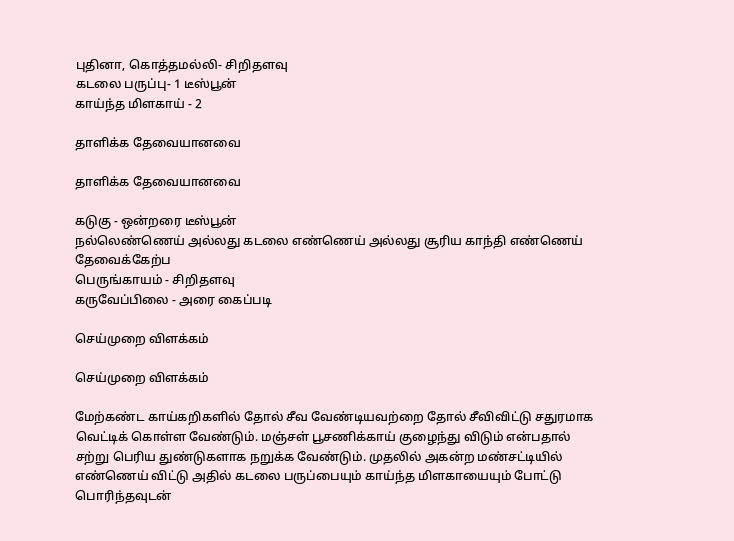புதினா, கொத்தமல்லி- சிறிதளவு
கடலை பருப்பு- 1 டீஸ்பூன்
காய்ந்த மிளகாய் - 2

தாளிக்க தேவையானவை

தாளிக்க தேவையானவை

கடுகு - ஒன்றரை டீஸ்பூன்
நல்லெண்ணெய் அல்லது கடலை எண்ணெய் அல்லது சூரிய காந்தி எண்ணெய் தேவைக்கேற்ப
பெருங்காயம் - சிறிதளவு
கருவேப்பிலை - அரை கைப்படி

செய்முறை விளக்கம்

செய்முறை விளக்கம்

மேற்கண்ட காய்கறிகளில் தோல் சீவ வேண்டியவற்றை தோல் சீவிவிட்டு சதுரமாக வெட்டிக் கொள்ள வேண்டும். மஞ்சள் பூசணிக்காய் குழைந்து விடும் என்பதால் சற்று பெரிய துண்டுகளாக நறுக்க வேண்டும். முதலில் அகன்ற மண்சட்டியில் எண்ணெய் விட்டு அதில் கடலை பருப்பையும் காய்ந்த மிளகாயையும் போட்டு பொரிந்தவுடன்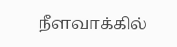நீளவாக்கில்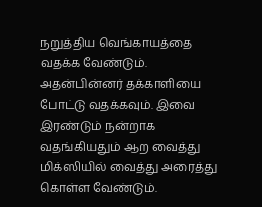நறுத்திய வெங்காயத்தை வதக்க வேண்டும். அதன்பின்னர் தக்காளியை போட்டு வதக்கவும். இவை இரண்டும் நன்றாக வதங்கியதும் ஆற வைத்து மிக்ஸியில் வைத்து அரைத்து கொள்ள வேண்டும்.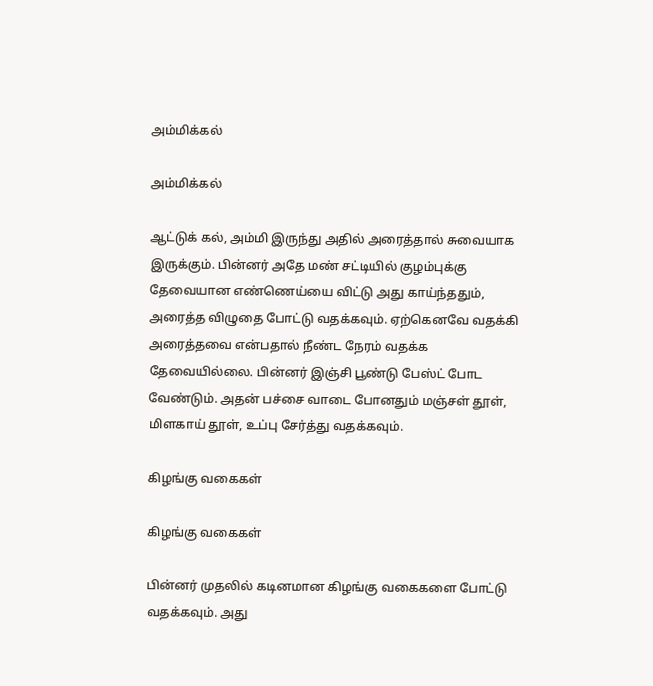அம்மிக்கல்

அம்மிக்கல்

ஆட்டுக் கல், அம்மி இருந்து அதில் அரைத்தால் சுவையாக இருக்கும். பின்னர் அதே மண் சட்டியில் குழம்புக்கு தேவையான எண்ணெய்யை விட்டு அது காய்ந்ததும், அரைத்த விழுதை போட்டு வதக்கவும். ஏற்கெனவே வதக்கி அரைத்தவை என்பதால் நீண்ட நேரம் வதக்க தேவையில்லை. பின்னர் இஞ்சி பூண்டு பேஸ்ட் போட வேண்டும். அதன் பச்சை வாடை போனதும் மஞ்சள் தூள், மிளகாய் தூள், உப்பு சேர்த்து வதக்கவும்.

கிழங்கு வகைகள்

கிழங்கு வகைகள்

பின்னர் முதலில் கடினமான கிழங்கு வகைகளை போட்டு வதக்கவும். அது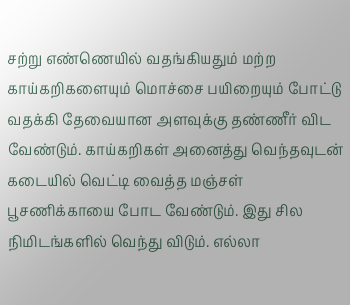சற்று எண்ணெயில் வதங்கியதும் மற்ற காய்கறிகளையும் மொச்சை பயிறையும் போட்டு வதக்கி தேவையான அளவுக்கு தண்ணீர் விட வேண்டும். காய்கறிகள் அனைத்து வெந்தவுடன் கடையில் வெட்டி வைத்த மஞ்சள் பூசணிக்காயை போட வேண்டும். இது சில நிமிடங்களில் வெந்து விடும். எல்லா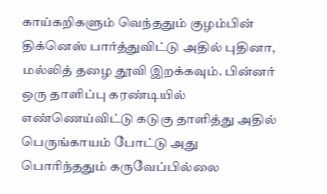காய்கறிகளும் வெந்ததும் குழம்பின் திக்னெஸ் பார்த்துவிட்டு அதில் புதினா, மல்லித் தழை தூவி இறக்கவும். பின்னர் ஒரு தாளிப்பு கரண்டியில் எண்ணெய்விட்டு கடுகு தாளித்து அதில் பெருங்காயம் போட்டு அது பொரிந்ததும் கருவேப்பில்லை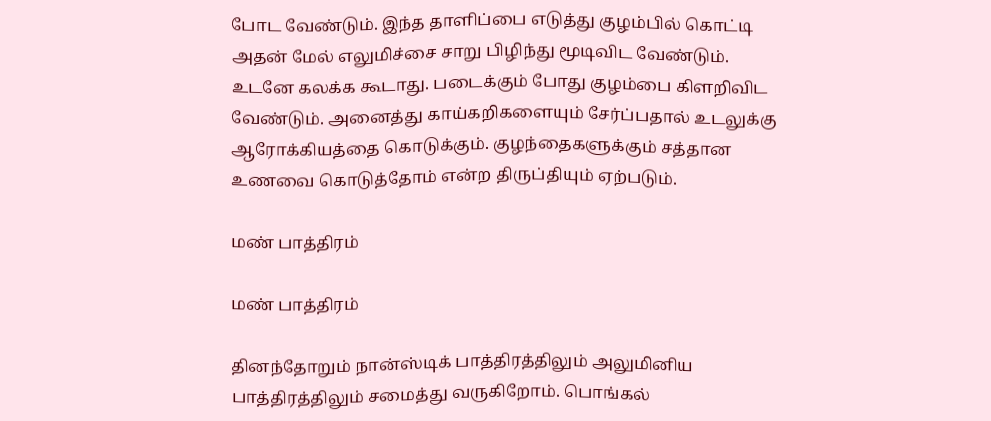போட வேண்டும். இந்த தாளிப்பை எடுத்து குழம்பில் கொட்டி அதன் மேல் எலுமிச்சை சாறு பிழிந்து மூடிவிட வேண்டும். உடனே கலக்க கூடாது. படைக்கும் போது குழம்பை கிளறிவிட வேண்டும். அனைத்து காய்கறிகளையும் சேர்ப்பதால் உடலுக்கு ஆரோக்கியத்தை கொடுக்கும். குழந்தைகளுக்கும் சத்தான உணவை கொடுத்தோம் என்ற திருப்தியும் ஏற்படும்.

மண் பாத்திரம்

மண் பாத்திரம்

தினந்தோறும் நான்ஸ்டிக் பாத்திரத்திலும் அலுமினிய பாத்திரத்திலும் சமைத்து வருகிறோம். பொங்கல்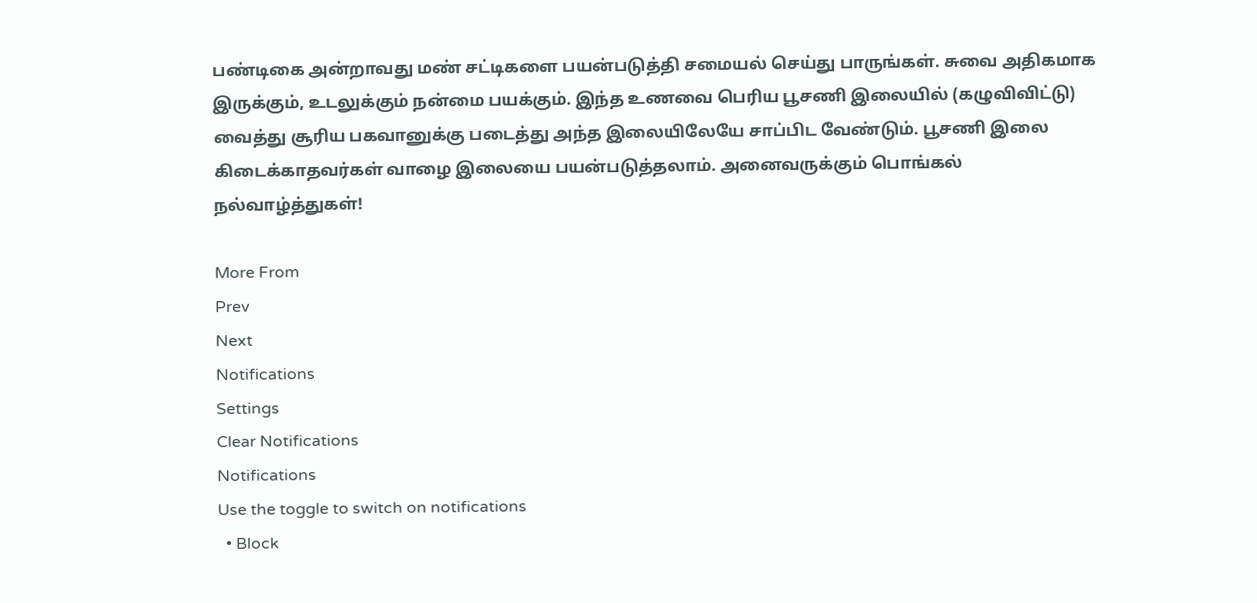பண்டிகை அன்றாவது மண் சட்டிகளை பயன்படுத்தி சமையல் செய்து பாருங்கள். சுவை அதிகமாக இருக்கும், உடலுக்கும் நன்மை பயக்கும். இந்த உணவை பெரிய பூசணி இலையில் (கழுவிவிட்டு) வைத்து சூரிய பகவானுக்கு படைத்து அந்த இலையிலேயே சாப்பிட வேண்டும். பூசணி இலை கிடைக்காதவர்கள் வாழை இலையை பயன்படுத்தலாம். அனைவருக்கும் பொங்கல் நல்வாழ்த்துகள்!

More From
Prev
Next
Notifications
Settings
Clear Notifications
Notifications
Use the toggle to switch on notifications
  • Block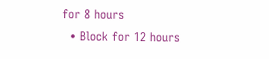for 8 hours
  • Block for 12 hours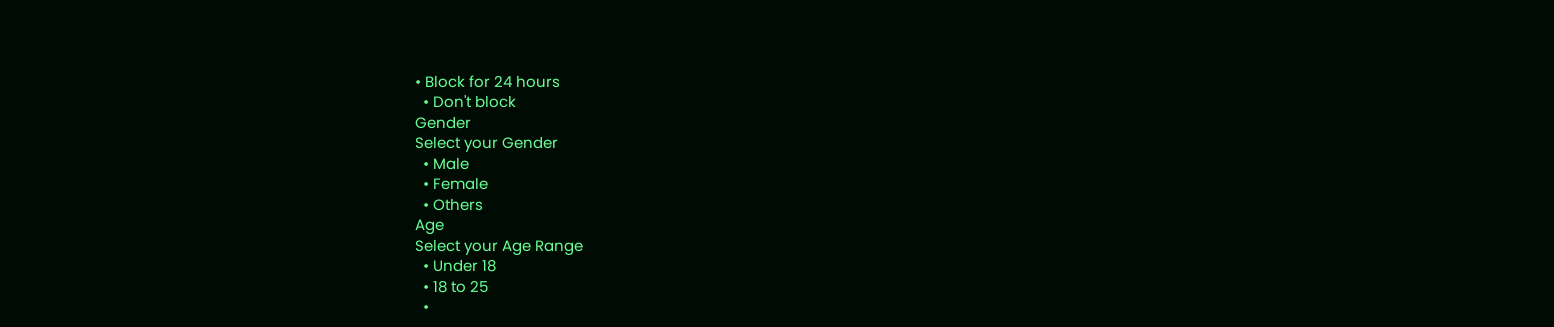• Block for 24 hours
  • Don't block
Gender
Select your Gender
  • Male
  • Female
  • Others
Age
Select your Age Range
  • Under 18
  • 18 to 25
  •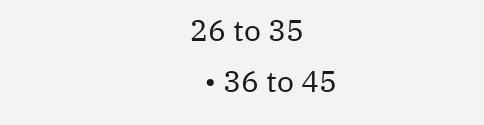26 to 35
  • 36 to 45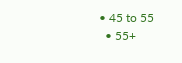• 45 to 55
  • 55+